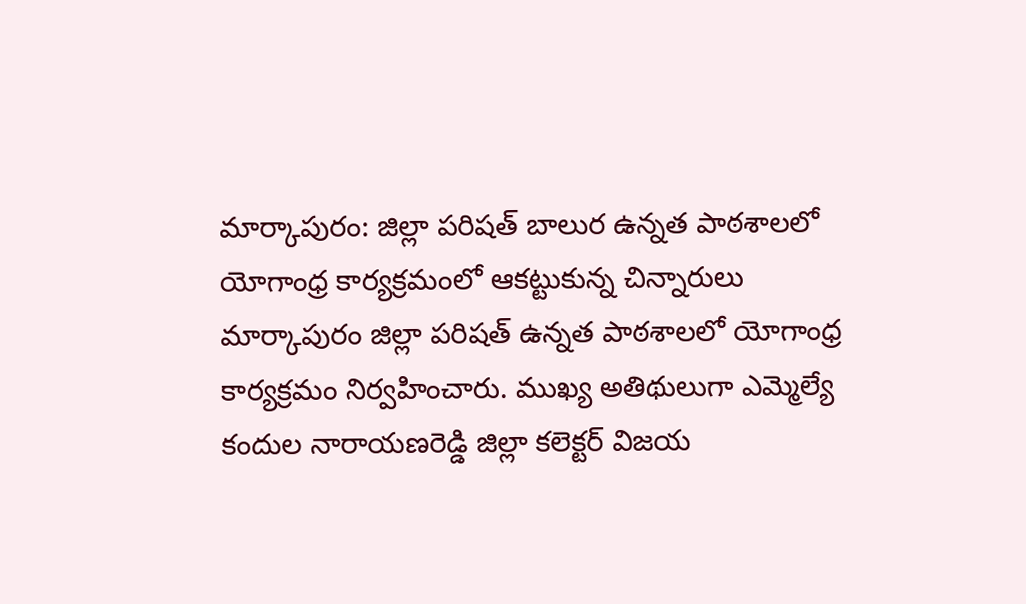మార్కాపురం: జిల్లా పరిషత్ బాలుర ఉన్నత పాఠశాలలో యోగాంధ్ర కార్యక్రమంలో ఆకట్టుకున్న చిన్నారులు
మార్కాపురం జిల్లా పరిషత్ ఉన్నత పాఠశాలలో యోగాంధ్ర కార్యక్రమం నిర్వహించారు. ముఖ్య అతిథులుగా ఎమ్మెల్యే కందుల నారాయణరెడ్డి జిల్లా కలెక్టర్ విజయ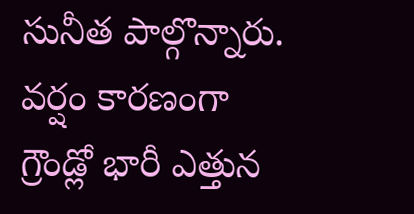సునీత పాల్గొన్నారు. వర్షం కారణంగా గ్రౌండ్లో భారీ ఎత్తున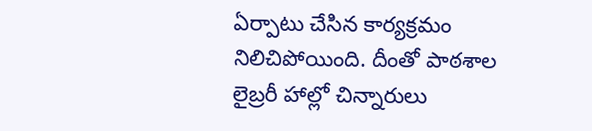ఏర్పాటు చేసిన కార్యక్రమం నిలిచిపోయింది. దీంతో పాఠశాల లైబ్రరీ హాల్లో చిన్నారులు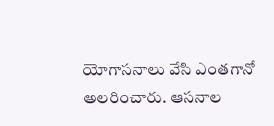యోగాసనాలు వేసి ఎంతగానో అలరించారు. ఆసనాల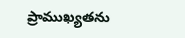ప్రాముఖ్యతను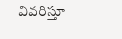వివరిస్తూ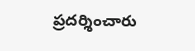ప్రదర్శించారు